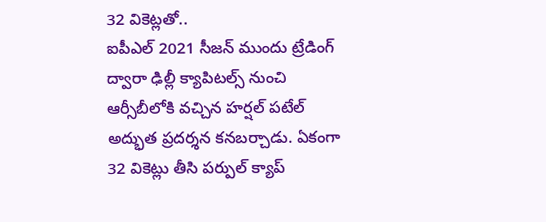32 వికెట్లతో..
ఐపీఎల్ 2021 సీజన్ ముందు ట్రేడింగ్ ద్వారా ఢిల్లీ క్యాపిటల్స్ నుంచి ఆర్సీబీలోకి వచ్చిన హర్షల్ పటేల్ అద్భుత ప్రదర్శన కనబర్చాడు. ఏకంగా 32 వికెట్లు తీసి పర్పుల్ క్యాప్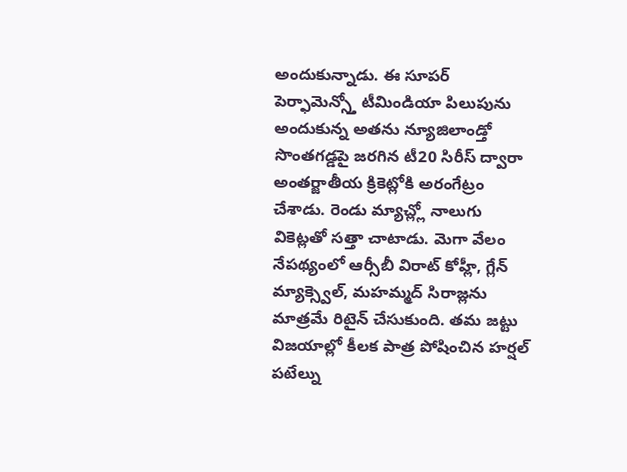అందుకున్నాడు. ఈ సూపర్ పెర్ఫామెన్స్తో టీమిండియా పిలుపును అందుకున్న అతను న్యూజిలాండ్తో సొంతగడ్డపై జరగిన టీ20 సిరీస్ ద్వారా అంతర్జాతీయ క్రికెట్లోకి అరంగేట్రం చేశాడు. రెండు మ్యాచ్ల్లో నాలుగు వికెట్లతో సత్తా చాటాడు. మెగా వేలం నేపథ్యంలో ఆర్సీబీ విరాట్ కోహ్లీ, గ్లేన్ మ్యాక్స్వెల్, మహమ్మద్ సిరాజ్లను మాత్రమే రిటైన్ చేసుకుంది. తమ జట్టు విజయాల్లో కీలక పాత్ర పోషించిన హర్షల్ పటేల్ను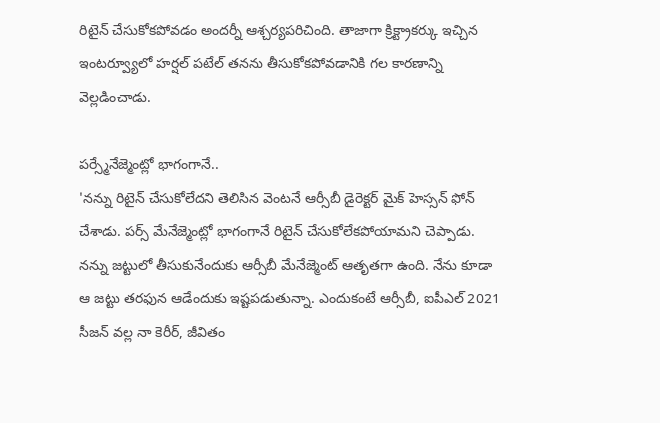రిటైన్ చేసుకోకపోవడం అందర్నీ ఆశ్చర్యపరిచింది. తాజాగా క్రిక్ట్రాకర్కు ఇచ్చిన ఇంటర్వ్యూలో హర్షల్ పటేల్ తనను తీసుకోకపోవడానికి గల కారణాన్ని వెల్లడించాడు.

పర్స్మేనేజ్మెంట్లో భాగంగానే..
'నన్ను రిటైన్ చేసుకోలేదని తెలిసిన వెంటనే ఆర్సీబీ డైరెక్టర్ మైక్ హెస్సన్ ఫోన్ చేశాడు. పర్స్ మేనేజ్మెంట్లో భాగంగానే రిటైన్ చేసుకోలేకపోయామని చెప్పాడు. నన్ను జట్టులో తీసుకునేందుకు ఆర్సీబీ మేనేజ్మెంట్ ఆతృతగా ఉంది. నేను కూడా ఆ జట్టు తరఫున ఆడేందుకు ఇష్టపడుతున్నా. ఎందుకంటే ఆర్సీబీ, ఐపీఎల్ 2021 సీజన్ వల్ల నా కెరీర్, జీవితం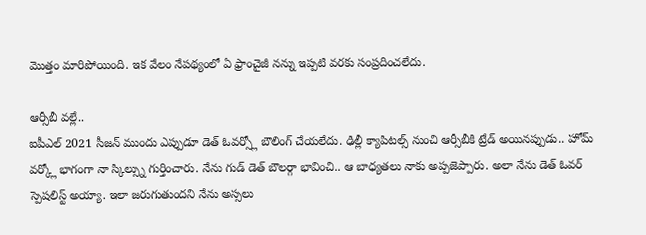మొత్తం మారిపోయింది. ఇక వేలం నేపథ్యంలో ఏ ఫ్రాంచైజీ నన్ను ఇప్పటి వరకు సంప్రదించలేదు.

ఆర్సీబీ వల్లే..
ఐపీఎల్ 2021 సీజన్ ముందు ఎప్పుడూ డెత్ ఓవర్స్లో బౌలింగ్ చేయలేదు. ఢిల్లీ క్యాపిటల్స్ నుంచి ఆర్సీబీకి ట్రేడ్ అయినప్పుడు.. హోమ్ వర్క్లో భాగంగా నా స్కిల్స్ను గుర్తించారు. నేను గుడ్ డెత్ బౌలర్గా భావించి.. ఆ బాధ్యతలు నాకు అప్పజెప్పారు. అలా నేను డెత్ ఓవర్ స్పెషలిస్ట్ అయ్యా. ఇలా జరుగుతుందని నేను అస్సలు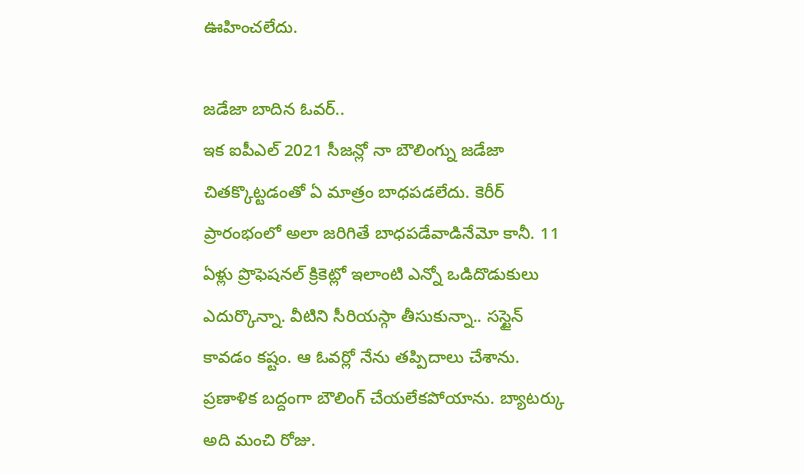ఊహించలేదు.

జడేజా బాదిన ఓవర్..
ఇక ఐపీఎల్ 2021 సీజన్లో నా బౌలింగ్ను జడేజా చితక్కొట్టడంతో ఏ మాత్రం బాధపడలేదు. కెరీర్ ప్రారంభంలో అలా జరిగితే బాధపడేవాడినేమో కానీ. 11 ఏళ్లు ప్రొఫెషనల్ క్రికెట్లో ఇలాంటి ఎన్నో ఒడిదొడుకులు ఎదుర్కొన్నా. వీటిని సీరియస్గా తీసుకున్నా.. సస్టైన్ కావడం కష్టం. ఆ ఓవర్లో నేను తప్పిదాలు చేశాను. ప్రణాళిక బద్దంగా బౌలింగ్ చేయలేకపోయాను. బ్యాటర్కు అది మంచి రోజు.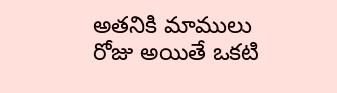అతనికి మాములు రోజు అయితే ఒకటి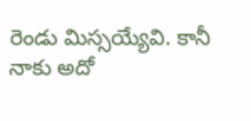రెండు మిస్సయ్యేవి. కానీ నాకు అదో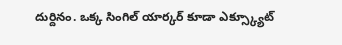దుర్దినం. ఒక్క సింగిల్ యార్కర్ కూడా ఎక్స్క్యూట్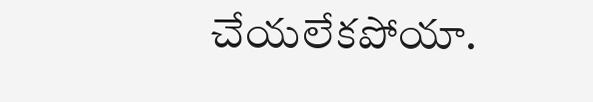చేయలేకపోయా.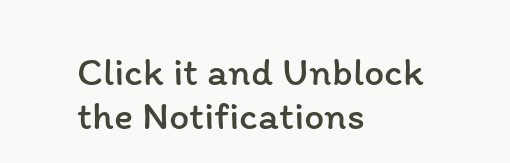Click it and Unblock the Notifications